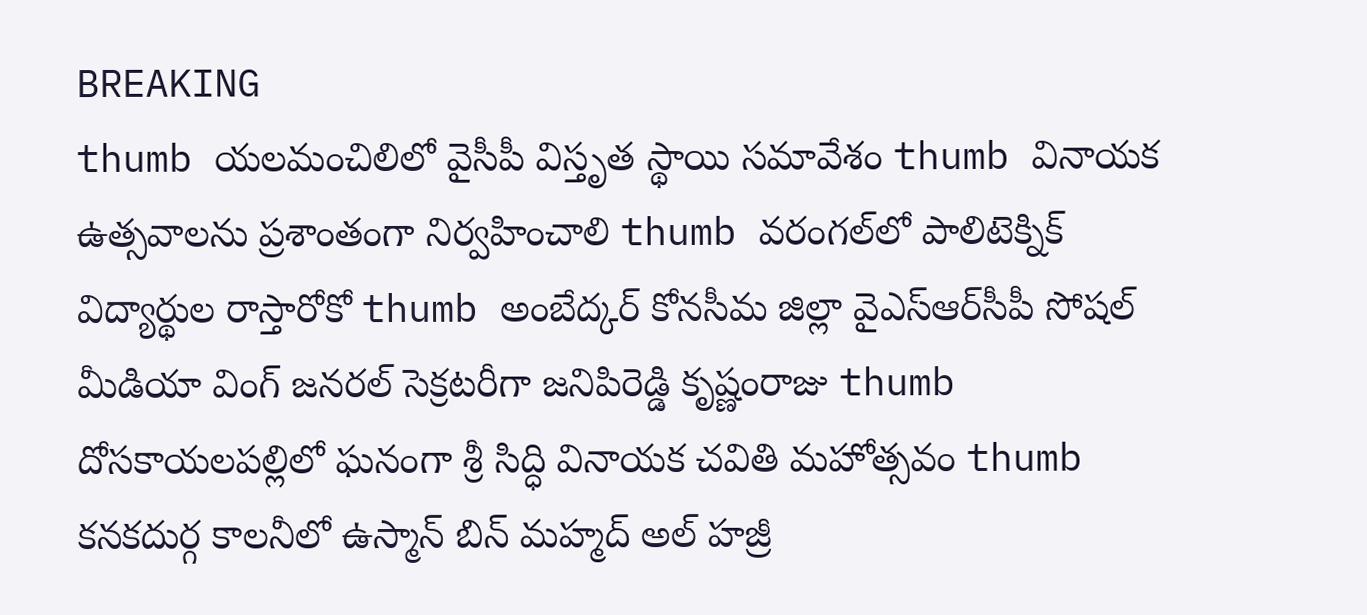BREAKING
thumb యలమంచిలిలో వైసీపీ విస్తృత స్థాయి సమావేశం thumb వినాయక ఉత్సవాలను ప్రశాంతంగా నిర్వహించాలి thumb వరంగల్‌లో పాలిటెక్నిక్ విద్యార్థుల రాస్తారోకో thumb అంబేద్కర్ కోనసీమ జిల్లా వైఎస్ఆర్‌సీపీ సోషల్ మీడియా వింగ్ జనరల్ సెక్రటరీగా జనిపిరెడ్డి కృష్ణంరాజు thumb దోసకాయలపల్లిలో ఘనంగా శ్రీ సిద్ధి వినాయక చవితి మహోత్సవం thumb కనకదుర్గ కాలనీలో ఉస్మాన్ బిన్ మహ్మద్ అల్ హజ్రీ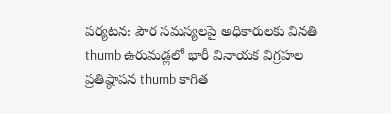పర్యటన: పౌర సమస్యలపై అధికారులకు వినతి thumb ఉరుమడ్లలో భారీ వినాయక విగ్రహల ప్రతిష్ఠాపన thumb కాగిత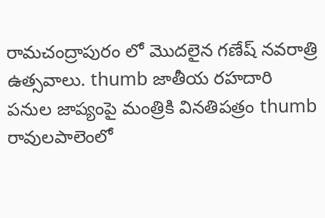రామచంద్రాపురం లో మొదలైన గణేష్ నవరాత్రి ఉత్సవాలు. thumb జాతీయ రహదారి పనుల జాప్యంపై మంత్రికి వినతిపత్రం thumb రావులపాలెంలో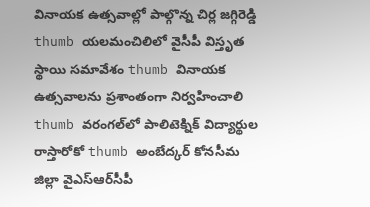వినాయక ఉత్సవాల్లో పాల్గొన్న చిర్ల జగ్గిరెడ్డి thumb యలమంచిలిలో వైసీపీ విస్తృత స్థాయి సమావేశం thumb వినాయక ఉత్సవాలను ప్రశాంతంగా నిర్వహించాలి thumb వరంగల్‌లో పాలిటెక్నిక్ విద్యార్థుల రాస్తారోకో thumb అంబేద్కర్ కోనసీమ జిల్లా వైఎస్ఆర్‌సీపీ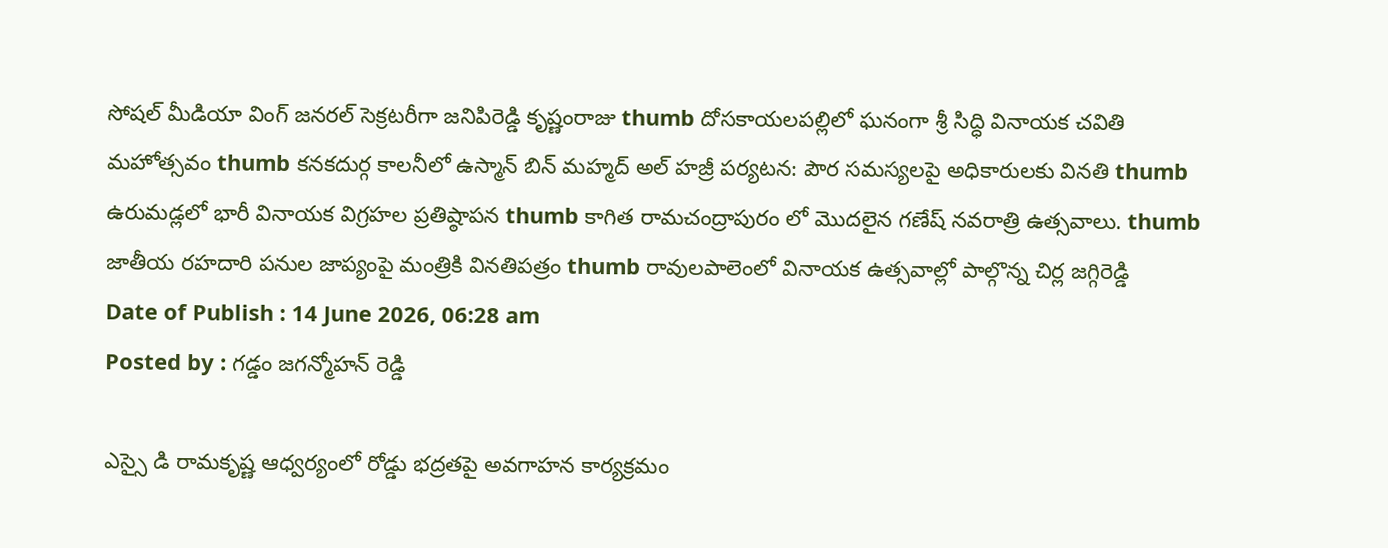సోషల్ మీడియా వింగ్ జనరల్ సెక్రటరీగా జనిపిరెడ్డి కృష్ణంరాజు thumb దోసకాయలపల్లిలో ఘనంగా శ్రీ సిద్ధి వినాయక చవితి మహోత్సవం thumb కనకదుర్గ కాలనీలో ఉస్మాన్ బిన్ మహ్మద్ అల్ హజ్రీ పర్యటన: పౌర సమస్యలపై అధికారులకు వినతి thumb ఉరుమడ్లలో భారీ వినాయక విగ్రహల ప్రతిష్ఠాపన thumb కాగిత రామచంద్రాపురం లో మొదలైన గణేష్ నవరాత్రి ఉత్సవాలు. thumb జాతీయ రహదారి పనుల జాప్యంపై మంత్రికి వినతిపత్రం thumb రావులపాలెంలో వినాయక ఉత్సవాల్లో పాల్గొన్న చిర్ల జగ్గిరెడ్డి
Date of Publish : 14 June 2026, 06:28 am
Posted by : గడ్డం జగన్మోహన్ రెడ్డి

ఎస్సై డి రామకృష్ణ ఆధ్వర్యంలో రోడ్డు భద్రతపై అవగాహన కార్యక్రమం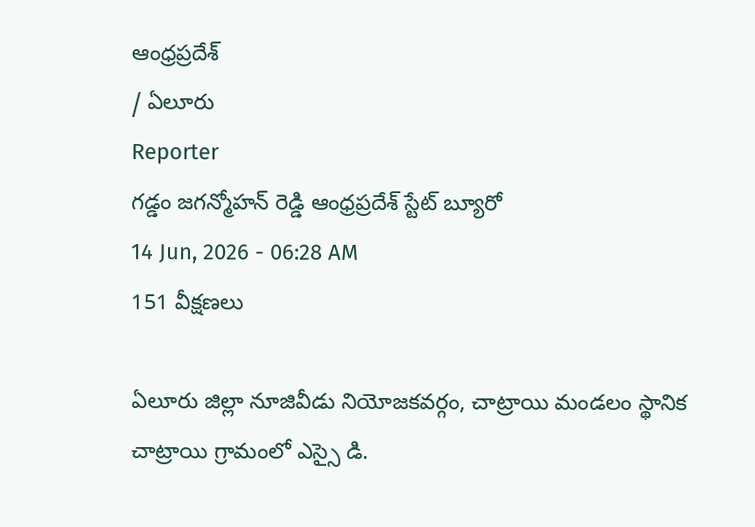ఆంధ్రప్రదేశ్
/ ఏలూరు
Reporter
గడ్డం జగన్మోహన్ రెడ్డి ఆంధ్రప్రదేశ్ స్టేట్ బ్యూరో
14 Jun, 2026 - 06:28 AM
151 వీక్షణలు

ఏలూరు జిల్లా నూజివీడు నియోజకవర్గం, చాట్రాయి మండలం స్థానిక చాట్రాయి గ్రామంలో ఎస్సై డి.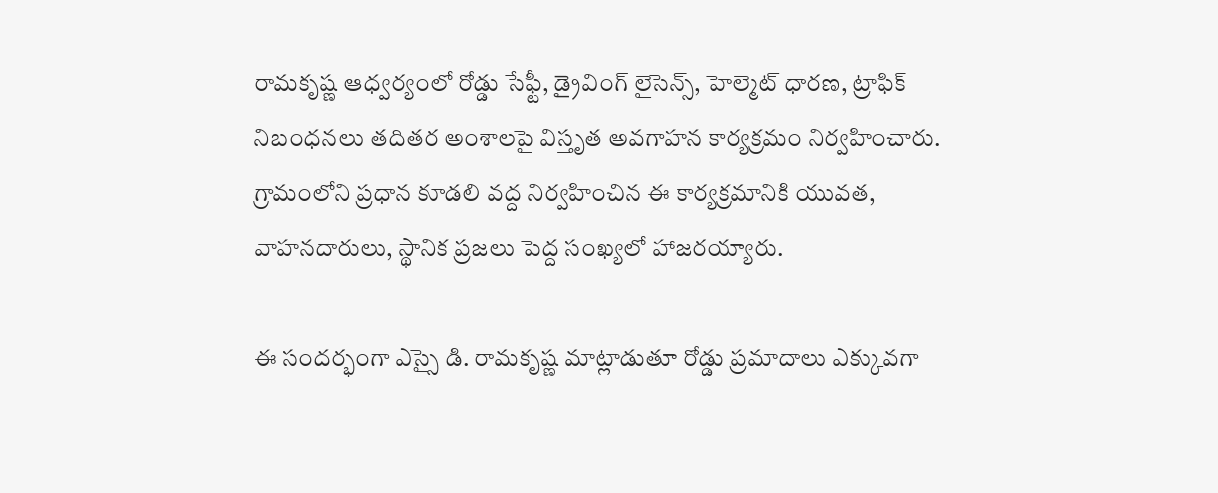రామకృష్ణ ఆధ్వర్యంలో రోడ్డు సేఫ్టీ, డ్రైవింగ్ లైసెన్స్, హెల్మెట్ ధారణ, ట్రాఫిక్ నిబంధనలు తదితర అంశాలపై విస్తృత అవగాహన కార్యక్రమం నిర్వహించారు. గ్రామంలోని ప్రధాన కూడలి వద్ద నిర్వహించిన ఈ కార్యక్రమానికి యువత, వాహనదారులు, స్థానిక ప్రజలు పెద్ద సంఖ్యలో హాజరయ్యారు.

ఈ సందర్భంగా ఎస్సై డి. రామకృష్ణ మాట్లాడుతూ రోడ్డు ప్రమాదాలు ఎక్కువగా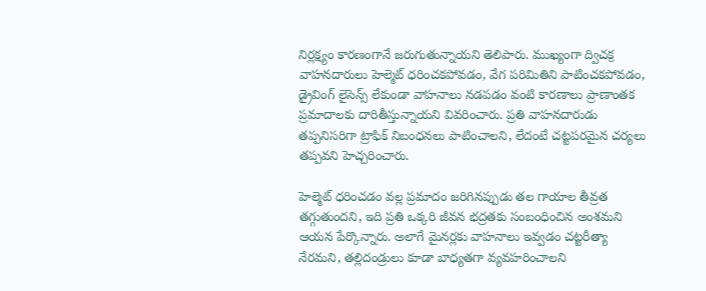నిర్లక్ష్యం కారణంగానే జరుగుతున్నాయని తెలిపారు. ముఖ్యంగా ద్విచక్ర వాహనదారులు హెల్మెట్ ధరించకపోవడం, వేగ పరిమితిని పాటించకపోవడం, డ్రైవింగ్ లైసెన్స్ లేకుండా వాహనాలు నడపడం వంటి కారణాలు ప్రాణాంతక ప్రమాదాలకు దారితీస్తున్నాయని వివరించారు. ప్రతి వాహనదారుడు తప్పనిసరిగా ట్రాఫిక్ నిబంధనలు పాటించాలని, లేదంటే చట్టపరమైన చర్యలు తప్పవని హెచ్చరించారు.

హెల్మెట్ ధరించడం వల్ల ప్రమాదం జరిగినప్పుడు తల గాయాల తీవ్రత తగ్గుతుందని, ఇది ప్రతి ఒక్కరి జీవన భద్రతకు సంబంధించిన అంశమని ఆయన పేర్కొన్నారు. అలాగే మైనర్లకు వాహనాలు ఇవ్వడం చట్టరీత్యా నేరమని, తల్లిదండ్రులు కూడా బాధ్యతగా వ్యవహరించాలని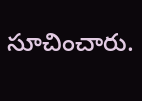సూచించారు.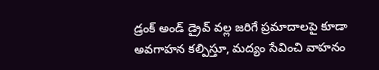డ్రంక్ అండ్ డ్రైవ్ వల్ల జరిగే ప్రమాదాలపై కూడా అవగాహన కల్పిస్తూ, మద్యం సేవించి వాహనం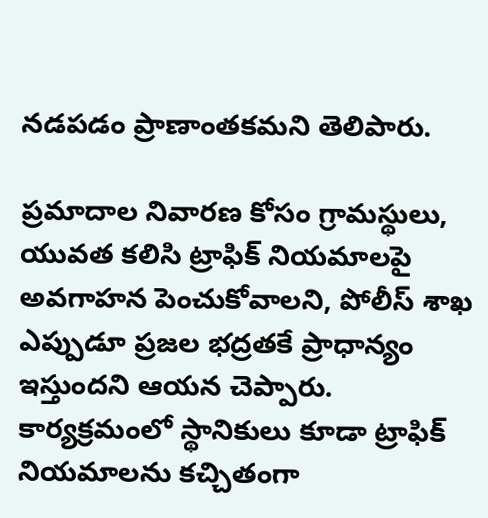నడపడం ప్రాణాంతకమని తెలిపారు.

ప్రమాదాల నివారణ కోసం గ్రామస్థులు, యువత కలిసి ట్రాఫిక్ నియమాలపై అవగాహన పెంచుకోవాలని, పోలీస్ శాఖ ఎప్పుడూ ప్రజల భద్రతకే ప్రాధాన్యం ఇస్తుందని ఆయన చెప్పారు. కార్యక్రమంలో స్థానికులు కూడా ట్రాఫిక్ నియమాలను కచ్చితంగా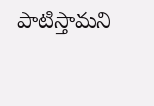పాటిస్తామని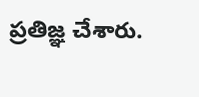ప్రతిజ్ఞ చేశారు.